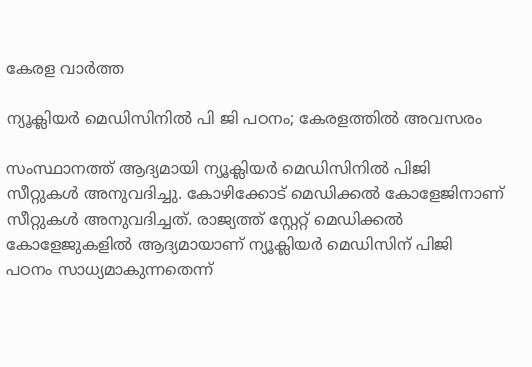കേരള വാർത്ത

ന്യൂക്ലിയർ മെഡിസിനിൽ പി ജി പഠനം; കേരളത്തിൽ അവസരം

സംസ്ഥാനത്ത് ആദ്യമായി ന്യൂക്ലിയർ മെഡിസിനിൽ പിജി സീറ്റുകൾ അനുവദിച്ചു. കോഴിക്കോട് മെഡിക്കൽ കോളേജിനാണ് സീറ്റുകൾ അനുവദിച്ചത്. രാജ്യത്ത് സ്റ്റേറ്റ് മെഡിക്കൽ കോളേജുകളിൽ ആദ്യമായാണ് ന്യൂക്ലിയർ മെഡിസിന് പിജി പഠനം സാധ്യമാകുന്നതെന്ന്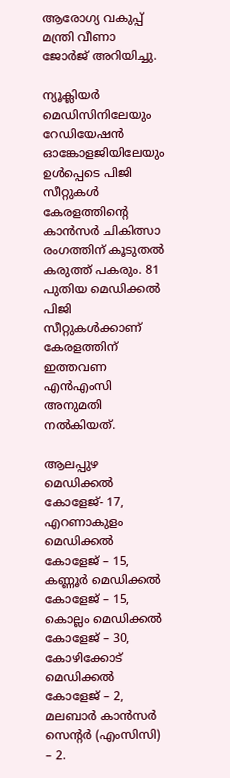ആരോഗ്യ വകുപ്പ് മന്ത്രി വീണാ ജോർജ് അറിയിച്ചു.

ന്യൂക്ലിയർ മെഡിസിനിലേയും റേഡിയേഷൻ ഓങ്കോളജിയിലേയും ഉൾപ്പെടെ പിജി സീറ്റുകൾ കേരളത്തിന്റെ കാൻസർ ചികിത്സാ രംഗത്തിന് കൂടുതൽ കരുത്ത് പകരും. 81 പുതിയ മെഡിക്കൽ പിജി സീറ്റുകൾക്കാണ് കേരളത്തിന് ഇത്തവണ എൻഎംസി അനുമതി നൽകിയത്.

ആലപ്പുഴ മെഡിക്കൽ കോളേജ്- 17, എറണാകുളം മെഡിക്കൽ കോളേജ് – 15, കണ്ണൂർ മെഡിക്കൽ കോളേജ് – 15, കൊല്ലം മെഡിക്കൽ കോളേജ് – 30, കോഴിക്കോട് മെഡിക്കൽ കോളേജ് – 2, മലബാർ കാൻസർ സെന്റർ (എംസിസി) – 2.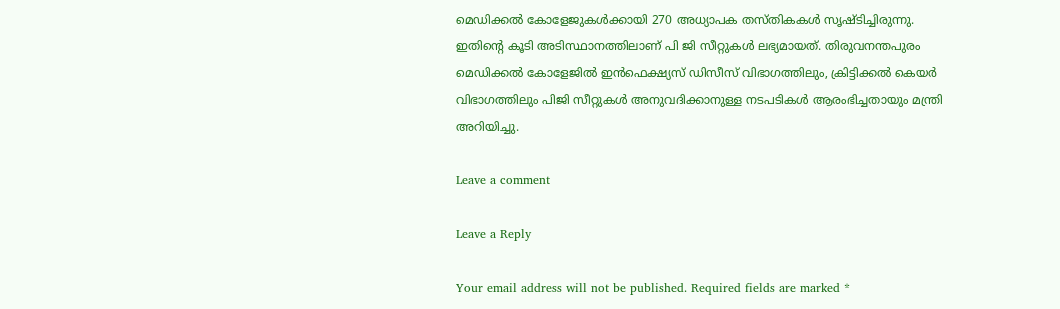മെഡിക്കൽ കോളേജുകൾക്കായി 270 അധ്യാപക തസ്തികകൾ സൃഷ്ടിച്ചിരുന്നു. ഇതിന്റെ കൂടി അടിസ്ഥാനത്തിലാണ് പി ജി സീറ്റുകൾ ലഭ്യമായത്. തിരുവനന്തപുരം മെഡിക്കൽ കോളേജിൽ ഇൻഫെക്ഷ്യസ് ഡിസീസ് വിഭാഗത്തിലും, ക്രിട്ടിക്കൽ കെയർ വിഭാഗത്തിലും പിജി സീറ്റുകൾ അനുവദിക്കാനുള്ള നടപടികൾ ആരംഭിച്ചതായും മന്ത്രി അറിയിച്ചു.

Leave a comment

Leave a Reply

Your email address will not be published. Required fields are marked *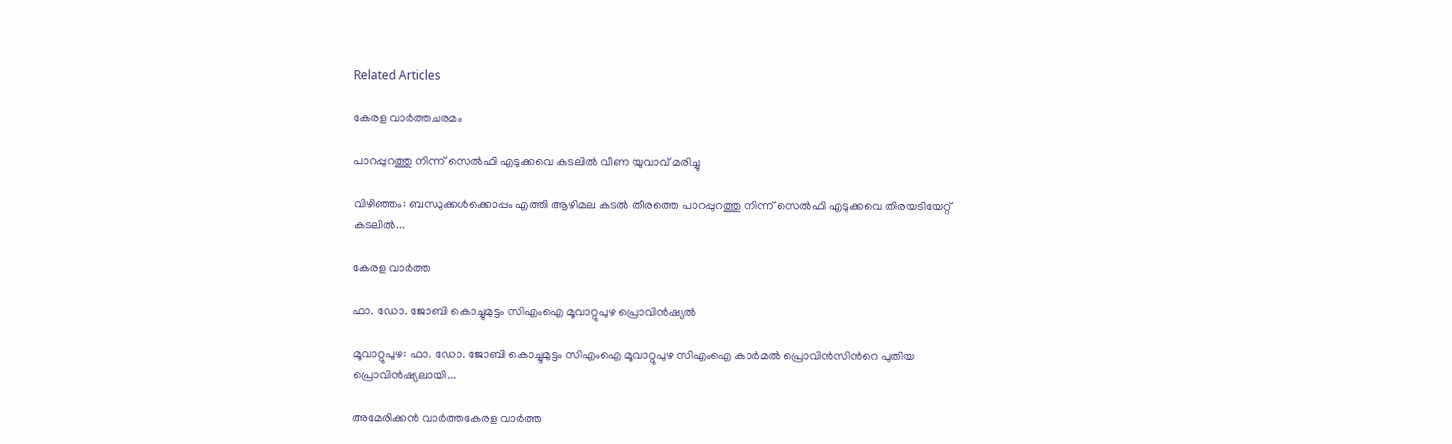Related Articles

കേരള വാർത്തചരമം

പാറപ്പുറത്തു നിന്ന് സെൽഫി എടുക്കവെ കടലിൽ വീണ യുവാവ് മരിച്ചു

വിഴിഞ്ഞം: ബന്ധുക്കൾക്കൊപ്പം എത്തി ആഴിമല കടൽ തീരത്തെ പാറപ്പുറത്തു നിന്ന് സെൽഫി എടുക്കവെ തിരയടിയേറ്റ് കടലിൽ...

കേരള വാർത്ത

ഫാ. ഡോ. ജോബി കൊച്ചുമുട്ടം സിഎംഐ മൂവാറ്റുപുഴ പ്രൊവിൻഷ്യൽ

മൂവാറ്റുപുഴ: ഫാ. ഡോ. ജോബി കൊച്ചുമുട്ടം സിഎംഐ മൂവാറ്റുപുഴ സിഎംഐ കാർമൽ പ്രൊവിൻസിന്‍റെ പുതിയ പ്രൊവിൻഷ്യലായി...

അമേരിക്കൻ വാർത്തകേരള വാർത്ത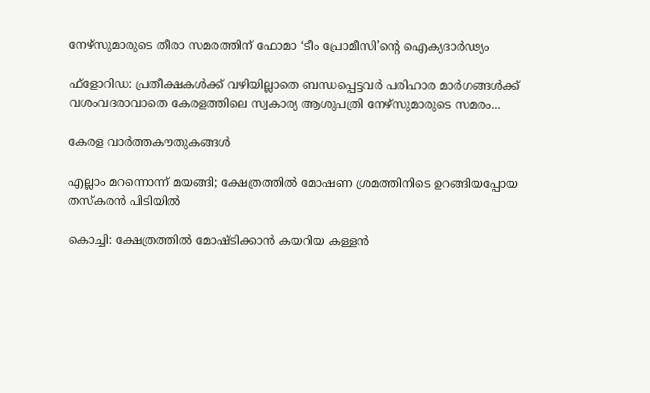നേഴ്‌സുമാരുടെ തീരാ സമരത്തിന് ഫോമാ ‘ടീം പ്രോമീസി’ന്റെ ഐക്യദാര്‍ഢ്യം

ഫ്‌ളോറിഡ: പ്രതീക്ഷകള്‍ക്ക് വഴിയില്ലാതെ ബന്ധപ്പെട്ടവര്‍ പരിഹാര മാര്‍ഗങ്ങള്‍ക്ക് വശംവദരാവാതെ കേരളത്തിലെ സ്വകാര്യ ആശുപത്രി നേഴ്‌സുമാരുടെ സമരം...

കേരള വാർത്തകൗതുകങ്ങൾ

എല്ലാം മറന്നൊന്ന് മയങ്ങി; ക്ഷേത്രത്തില്‍ മോഷണ ശ്രമത്തിനിടെ ഉറങ്ങിയപ്പോയ തസ്കരൻ പിടിയിൽ

കൊച്ചി: ക്ഷേത്രത്തില്‍ മോഷ്ടിക്കാൻ കയറിയ കള്ളന്‍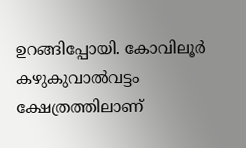ഉറങ്ങിപ്പോയി. കോവിലൂര്‍ കഴുകുവാല്‍വട്ടം ക്ഷേത്രത്തിലാണ്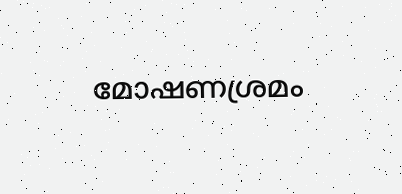മോഷണശ്രമം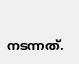നടന്നത്.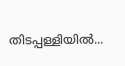തിടപ്പള്ളിയില്‍...